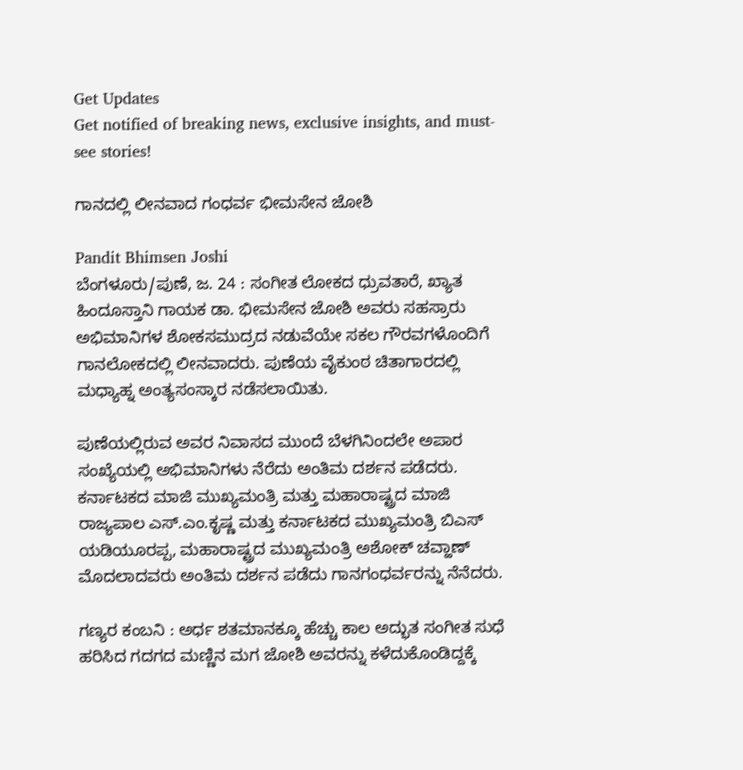Get Updates
Get notified of breaking news, exclusive insights, and must-see stories!

ಗಾನದಲ್ಲಿ ಲೀನವಾದ ಗಂಧರ್ವ ಭೀಮಸೇನ ಜೋಶಿ

Pandit Bhimsen Joshi
ಬೆಂಗಳೂರು/ಪುಣೆ, ಜ. 24 : ಸಂಗೀತ ಲೋಕದ ಧ್ರುವತಾರೆ, ಖ್ಯಾತ ಹಿಂದೂಸ್ತಾನಿ ಗಾಯಕ ಡಾ. ಭೀಮಸೇನ ಜೋಶಿ ಅವರು ಸಹಸ್ರಾರು ಅಭಿಮಾನಿಗಳ ಶೋಕಸಮುದ್ರದ ನಡುವೆಯೇ ಸಕಲ ಗೌರವಗಳೊಂದಿಗೆ ಗಾನಲೋಕದಲ್ಲಿ ಲೀನವಾದರು. ಪುಣೆಯ ವೈಕುಂಠ ಚಿತಾಗಾರದಲ್ಲಿ ಮಧ್ಯಾಹ್ನ ಅಂತ್ಯಸಂಸ್ಕಾರ ನಡೆಸಲಾಯಿತು.

ಪುಣೆಯಲ್ಲಿರುವ ಅವರ ನಿವಾಸದ ಮುಂದೆ ಬೆಳಗಿನಿಂದಲೇ ಅಪಾರ ಸಂಖ್ಯೆಯಲ್ಲಿ ಅಭಿಮಾನಿಗಳು ನೆರೆದು ಅಂತಿಮ ದರ್ಶನ ಪಡೆದರು. ಕರ್ನಾಟಕದ ಮಾಜಿ ಮುಖ್ಯಮಂತ್ರಿ ಮತ್ತು ಮಹಾರಾಷ್ಟ್ರದ ಮಾಜಿ ರಾಜ್ಯಪಾಲ ಎಸ್.ಎಂ.ಕೃಷ್ಣ ಮತ್ತು ಕರ್ನಾಟಕದ ಮುಖ್ಯಮಂತ್ರಿ ಬಿಎಸ್ ಯಡಿಯೂರಪ್ಪ, ಮಹಾರಾಷ್ಟ್ರದ ಮುಖ್ಯಮಂತ್ರಿ ಅಶೋಕ್ ಚವ್ಹಾಣ್ ಮೊದಲಾದವರು ಅಂತಿಮ ದರ್ಶನ ಪಡೆದು ಗಾನಗಂಧರ್ವರನ್ನು ನೆನೆದರು.

ಗಣ್ಯರ ಕಂಬನಿ : ಅರ್ಧ ಶತಮಾನಕ್ಕೂ ಹೆಚ್ಚು ಕಾಲ ಅದ್ಭುತ ಸಂಗೀತ ಸುಧೆ ಹರಿಸಿದ ಗದಗದ ಮಣ್ಣಿನ ಮಗ ಜೋಶಿ ಅವರನ್ನು ಕಳೆದುಕೊಂಡಿದ್ದಕ್ಕೆ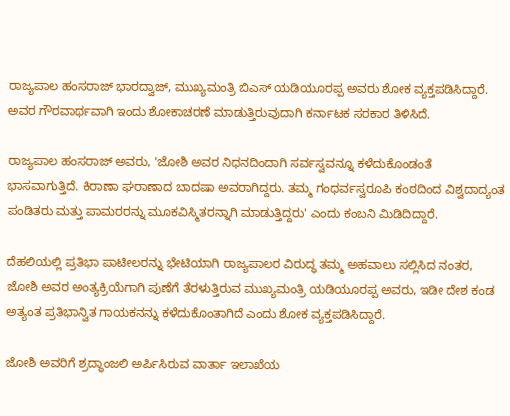ರಾಜ್ಯಪಾಲ ಹಂಸರಾಜ್ ಭಾರದ್ವಾಜ್, ಮುಖ್ಯಮಂತ್ರಿ ಬಿಎಸ್ ಯಡಿಯೂರಪ್ಪ ಅವರು ಶೋಕ ವ್ಯಕ್ತಪಡಿಸಿದ್ದಾರೆ. ಅವರ ಗೌರವಾರ್ಥವಾಗಿ ಇಂದು ಶೋಕಾಚರಣೆ ಮಾಡುತ್ತಿರುವುದಾಗಿ ಕರ್ನಾಟಕ ಸರಕಾರ ತಿಳಿಸಿದೆ.

ರಾಜ್ಯಪಾಲ ಹಂಸರಾಜ್ ಅವರು, 'ಜೋಶಿ ಅವರ ನಿಧನದಿಂದಾಗಿ ಸರ್ವಸ್ವವನ್ನೂ ಕಳೆದುಕೊಂಡಂತೆ ಭಾಸವಾಗುತ್ತಿದೆ. ಕಿರಾಣಾ ಘರಾಣಾದ ಬಾದಷಾ ಅವರಾಗಿದ್ದರು. ತಮ್ಮ ಗಂಧರ್ವಸ್ವರೂಪಿ ಕಂಠದಿಂದ ವಿಶ್ವದಾದ್ಯಂತ ಪಂಡಿತರು ಮತ್ತು ಪಾಮರರನ್ನು ಮೂಕವಿಸ್ಮಿತರನ್ನಾಗಿ ಮಾಡುತ್ತಿದ್ದರು' ಎಂದು ಕಂಬನಿ ಮಿಡಿದಿದ್ದಾರೆ.

ದೆಹಲಿಯಲ್ಲಿ ಪ್ರತಿಭಾ ಪಾಟೀಲರನ್ನು ಭೇಟಿಯಾಗಿ ರಾಜ್ಯಪಾಲರ ವಿರುದ್ಧ ತಮ್ಮ ಅಹವಾಲು ಸಲ್ಲಿಸಿದ ನಂತರ, ಜೋಶಿ ಅವರ ಅಂತ್ಯಕ್ರಿಯೆಗಾಗಿ ಪುಣೆಗೆ ತೆರಳುತ್ತಿರುವ ಮುಖ್ಯಮಂತ್ರಿ ಯಡಿಯೂರಪ್ಪ ಅವರು, ಇಡೀ ದೇಶ ಕಂಡ ಅತ್ಯಂತ ಪ್ರತಿಭಾನ್ವಿತ ಗಾಯಕನನ್ನು ಕಳೆದುಕೊಂತಾಗಿದೆ ಎಂದು ಶೋಕ ವ್ಯಕ್ತಪಡಿಸಿದ್ದಾರೆ.

ಜೋಶಿ ಅವರಿಗೆ ಶ್ರದ್ಧಾಂಜಲಿ ಅರ್ಪಿಸಿರುವ ವಾರ್ತಾ ಇಲಾಖೆಯ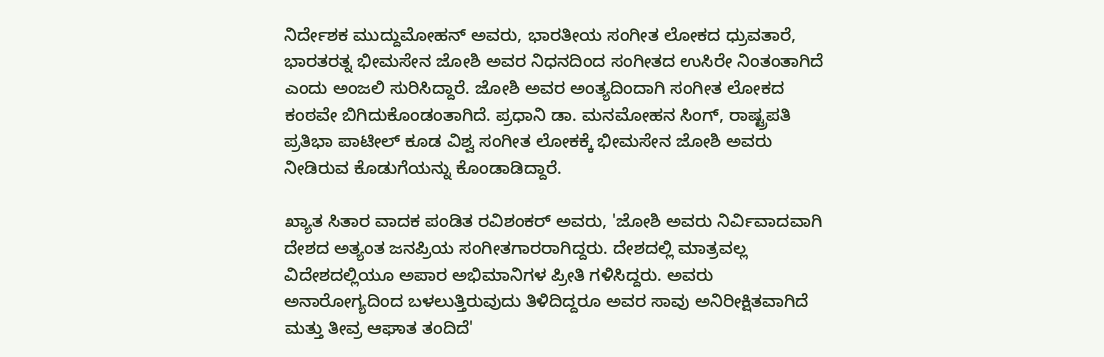ನಿರ್ದೇಶಕ ಮುದ್ದುಮೋಹನ್ ಅವರು, ಭಾರತೀಯ ಸಂಗೀತ ಲೋಕದ ಧ್ರುವತಾರೆ, ಭಾರತರತ್ನ ಭೀಮಸೇನ ಜೋಶಿ ಅವರ ನಿಧನದಿಂದ ಸಂಗೀತದ ಉಸಿರೇ ನಿಂತಂತಾಗಿದೆ ಎಂದು ಅಂಜಲಿ ಸುರಿಸಿದ್ದಾರೆ. ಜೋಶಿ ಅವರ ಅಂತ್ಯದಿಂದಾಗಿ ಸಂಗೀತ ಲೋಕದ ಕಂಠವೇ ಬಿಗಿದುಕೊಂಡಂತಾಗಿದೆ. ಪ್ರಧಾನಿ ಡಾ. ಮನಮೋಹನ ಸಿಂಗ್, ರಾಷ್ಟ್ರಪತಿ ಪ್ರತಿಭಾ ಪಾಟೀಲ್ ಕೂಡ ವಿಶ್ವ ಸಂಗೀತ ಲೋಕಕ್ಕೆ ಭೀಮಸೇನ ಜೋಶಿ ಅವರು ನೀಡಿರುವ ಕೊಡುಗೆಯನ್ನು ಕೊಂಡಾಡಿದ್ದಾರೆ.

ಖ್ಯಾತ ಸಿತಾರ ವಾದಕ ಪಂಡಿತ ರವಿಶಂಕರ್ ಅವರು, 'ಜೋಶಿ ಅವರು ನಿರ್ವಿವಾದವಾಗಿ ದೇಶದ ಅತ್ಯಂತ ಜನಪ್ರಿಯ ಸಂಗೀತಗಾರರಾಗಿದ್ದರು. ದೇಶದಲ್ಲಿ ಮಾತ್ರವಲ್ಲ ವಿದೇಶದಲ್ಲಿಯೂ ಅಪಾರ ಅಭಿಮಾನಿಗಳ ಪ್ರೀತಿ ಗಳಿಸಿದ್ದರು. ಅವರು ಅನಾರೋಗ್ಯದಿಂದ ಬಳಲುತ್ತಿರುವುದು ತಿಳಿದಿದ್ದರೂ ಅವರ ಸಾವು ಅನಿರೀಕ್ಷಿತವಾಗಿದೆ ಮತ್ತು ತೀವ್ರ ಆಘಾತ ತಂದಿದೆ'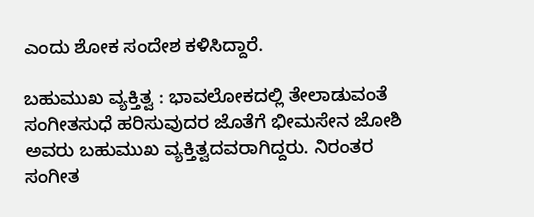ಎಂದು ಶೋಕ ಸಂದೇಶ ಕಳಿಸಿದ್ದಾರೆ.

ಬಹುಮುಖ ವ್ಯಕ್ತಿತ್ವ : ಭಾವಲೋಕದಲ್ಲಿ ತೇಲಾಡುವಂತೆ ಸಂಗೀತಸುಧೆ ಹರಿಸುವುದರ ಜೊತೆಗೆ ಭೀಮಸೇನ ಜೋಶಿ ಅವರು ಬಹುಮುಖ ವ್ಯಕ್ತಿತ್ವದವರಾಗಿದ್ದರು. ನಿರಂತರ ಸಂಗೀತ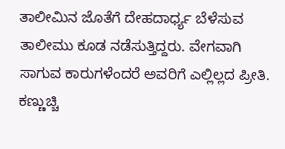ತಾಲೀಮಿನ ಜೊತೆಗೆ ದೇಹದಾರ್ಧ್ಯ ಬೆಳೆಸುವ ತಾಲೀಮು ಕೂಡ ನಡೆಸುತ್ತಿದ್ದರು. ವೇಗವಾಗಿ ಸಾಗುವ ಕಾರುಗಳೆಂದರೆ ಅವರಿಗೆ ಎಲ್ಲಿಲ್ಲದ ಪ್ರೀತಿ. ಕಣ್ಣುಚ್ಚಿ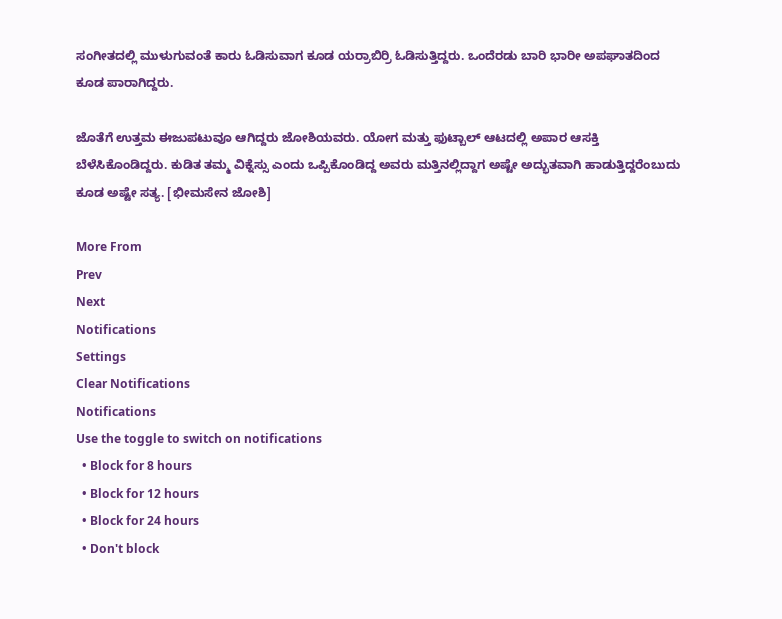ಸಂಗೀತದಲ್ಲಿ ಮುಳುಗುವಂತೆ ಕಾರು ಓಡಿಸುವಾಗ ಕೂಡ ಯರ್ರಾಬಿರ್ರಿ ಓಡಿಸುತ್ತಿದ್ದರು. ಒಂದೆರಡು ಬಾರಿ ಭಾರೀ ಅಪಘಾತದಿಂದ ಕೂಡ ಪಾರಾಗಿದ್ದರು.

ಜೊತೆಗೆ ಉತ್ತಮ ಈಜುಪಟುವೂ ಆಗಿದ್ದರು ಜೋಶಿಯವರು. ಯೋಗ ಮತ್ತು ಫುಟ್ಬಾಲ್ ಆಟದಲ್ಲಿ ಅಪಾರ ಆಸಕ್ತಿ ಬೆಳೆಸಿಕೊಂಡಿದ್ದರು. ಕುಡಿತ ತಮ್ಮ ವಿಕ್ನೆಸ್ಸು ಎಂದು ಒಪ್ಪಿಕೊಂಡಿದ್ದ ಅವರು ಮತ್ತಿನಲ್ಲಿದ್ದಾಗ ಅಷ್ಟೇ ಅದ್ಭುತವಾಗಿ ಹಾಡುತ್ತಿದ್ದರೆಂಬುದು ಕೂಡ ಅಷ್ಟೇ ಸತ್ಯ. [ಭೀಮಸೇನ ಜೋಶಿ]

More From
Prev
Next
Notifications
Settings
Clear Notifications
Notifications
Use the toggle to switch on notifications
  • Block for 8 hours
  • Block for 12 hours
  • Block for 24 hours
  • Don't block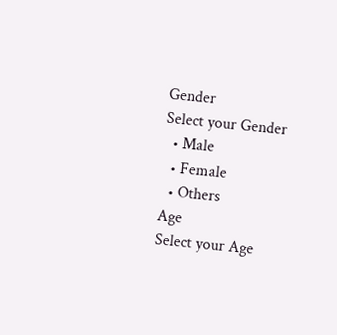Gender
Select your Gender
  • Male
  • Female
  • Others
Age
Select your Age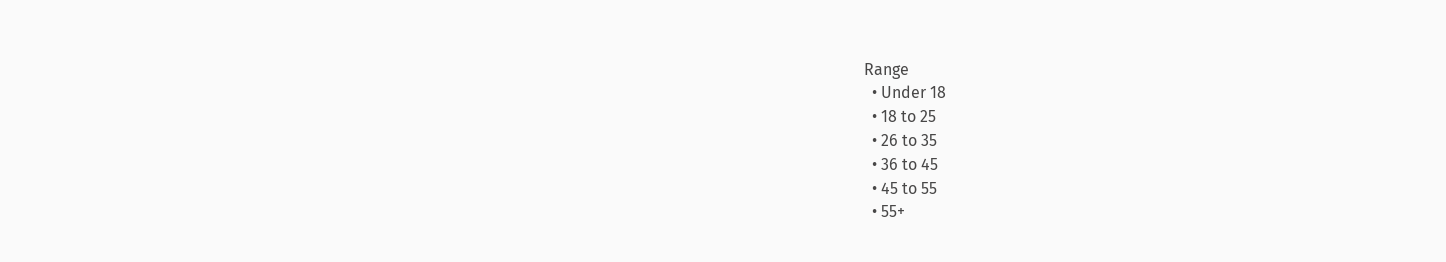Range
  • Under 18
  • 18 to 25
  • 26 to 35
  • 36 to 45
  • 45 to 55
  • 55+